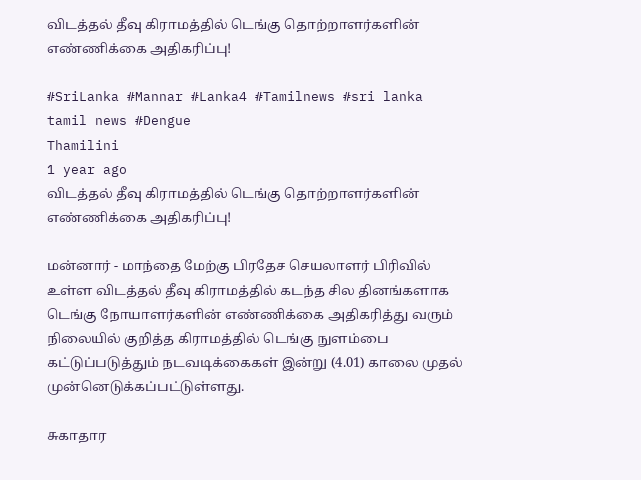விடத்தல் தீவு கிராமத்தில் டெங்கு தொற்றாளர்களின் எண்ணிக்கை அதிகரிப்பு!

#SriLanka #Mannar #Lanka4 #Tamilnews #sri lanka tamil news #Dengue
Thamilini
1 year ago
விடத்தல் தீவு கிராமத்தில் டெங்கு தொற்றாளர்களின் எண்ணிக்கை அதிகரிப்பு!

மன்னார் - மாந்தை மேற்கு பிரதேச செயலாளர் பிரிவில் உள்ள விடத்தல் தீவு கிராமத்தில் கடந்த சில தினங்களாக டெங்கு நோயாளர்களின் எண்ணிக்கை அதிகரித்து வரும் நிலையில் குறித்த கிராமத்தில் டெங்கு நுளம்பை கட்டுப்படுத்தும் நடவடிக்கைகள் இன்று (4.01) காலை முதல் முன்னெடுக்கப்பட்டுள்ளது.

சுகாதார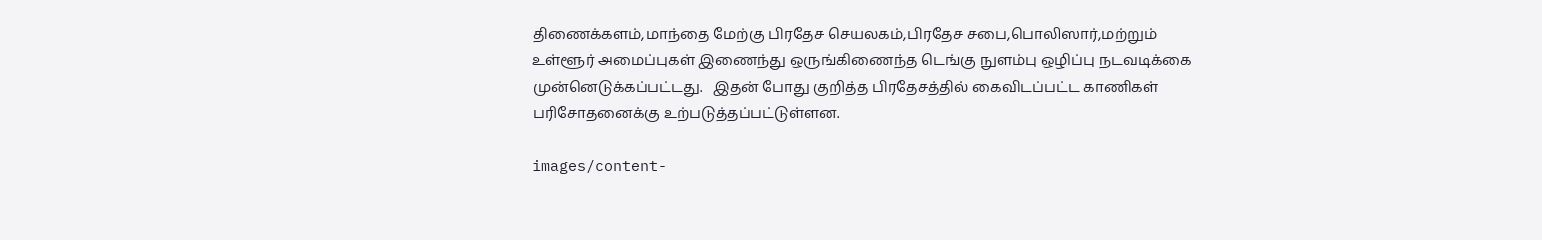திணைக்களம்,மாந்தை மேற்கு பிரதேச செயலகம்,பிரதேச சபை,பொலிஸார்,மற்றும் உள்ளூர் அமைப்புகள் இணைந்து ஒருங்கிணைந்த டெங்கு நுளம்பு ஒழிப்பு நடவடிக்கை முன்னெடுக்கப்பட்டது.   இதன் போது குறித்த பிரதேசத்தில் கைவிடப்பட்ட காணிகள் பரிசோதனைக்கு உற்படுத்தப்பட்டுள்ளன.

images/content-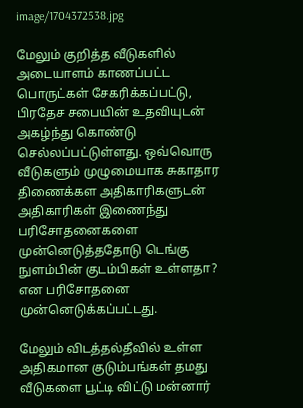image/1704372538.jpg

மேலும் குறித்த வீடுகளில் அடையாளம் காணப்பட்ட பொருட்கள் சேகரிக்கப்பட்டு, பிரதேச சபையின் உதவியுடன் அகழ்ந்து கொண்டு செல்லப்பட்டுள்ளது. ஒவ்வொரு வீடுகளும் முழுமையாக சுகாதார திணைக்கள அதிகாரிகளுடன் அதிகாரிகள் இணைந்து பரிசோதனைகளை முன்னெடுத்ததோடு டெங்கு நுளம்பின் குடம்பிகள் உள்ளதா? என பரிசோதனை முன்னெடுக்கப்பட்டது.

மேலும் விடத்தல்தீவில் உள்ள அதிகமான குடும்பங்கள் தமது வீடுகளை பூட்டி விட்டு மன்னார்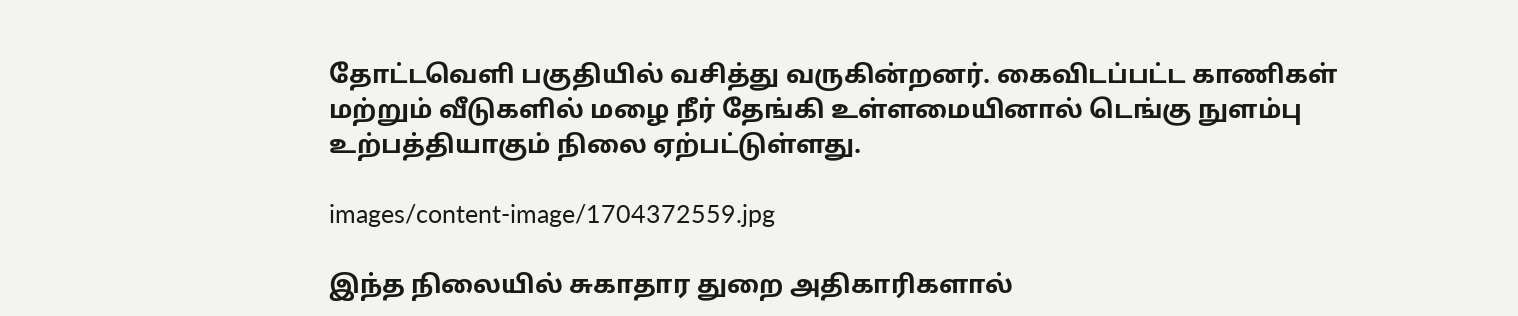தோட்டவெளி பகுதியில் வசித்து வருகின்றனர். கைவிடப்பட்ட காணிகள் மற்றும் வீடுகளில் மழை நீர் தேங்கி உள்ளமையினால் டெங்கு நுளம்பு உற்பத்தியாகும் நிலை ஏற்பட்டுள்ளது.

images/content-image/1704372559.jpg

இந்த நிலையில் சுகாதார துறை அதிகாரிகளால்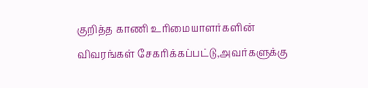குறித்த காணி உரிமையாளர்களின் விவரங்கள் சேகரிக்கப்பட்டு,அவர்களுக்கு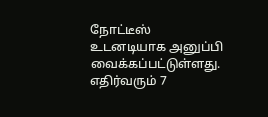நோட்டீஸ் உடனடியாக அனுப்பி வைக்கப்பட்டுள்ளது. எதிர்வரும் 7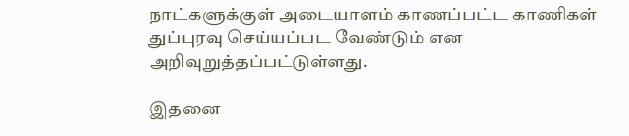நாட்களுக்குள் அடையாளம் காணப்பட்ட காணிகள் துப்புரவு செய்யப்பட வேண்டும் என அறிவுறுத்தப்பட்டுள்ளது.

இதனை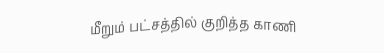மீறும் பட்சத்தில் குறித்த காணி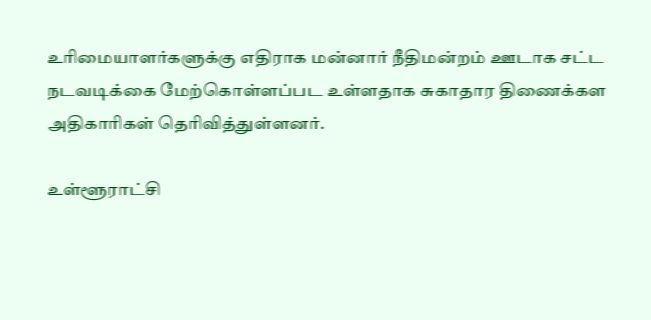உரிமையாளர்களுக்கு எதிராக மன்னார் நீதிமன்றம் ஊடாக சட்ட நடவடிக்கை மேற்கொள்ளப்பட உள்ளதாக சுகாதார திணைக்கள அதிகாரிகள் தெரிவித்துள்ளனர்.

உள்ளூராட்சி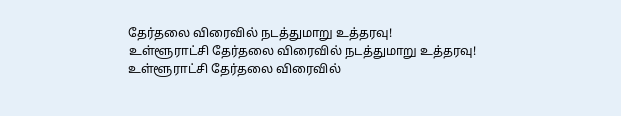தேர்தலை விரைவில் நடத்துமாறு உத்தரவு!
உள்ளூராட்சி தேர்தலை விரைவில் நடத்துமாறு உத்தரவு!
உள்ளூராட்சி தேர்தலை விரைவில்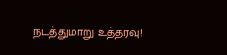நடத்துமாறு உத்தரவு!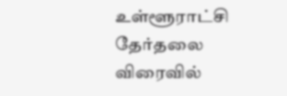உள்ளூராட்சி தேர்தலை விரைவில்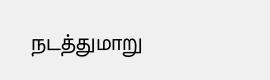நடத்துமாறு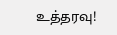உத்தரவு!